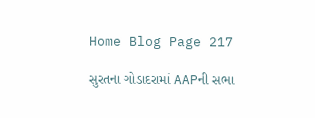Home Blog Page 217

સુરતના ગોડાદરામાં AAPની સભા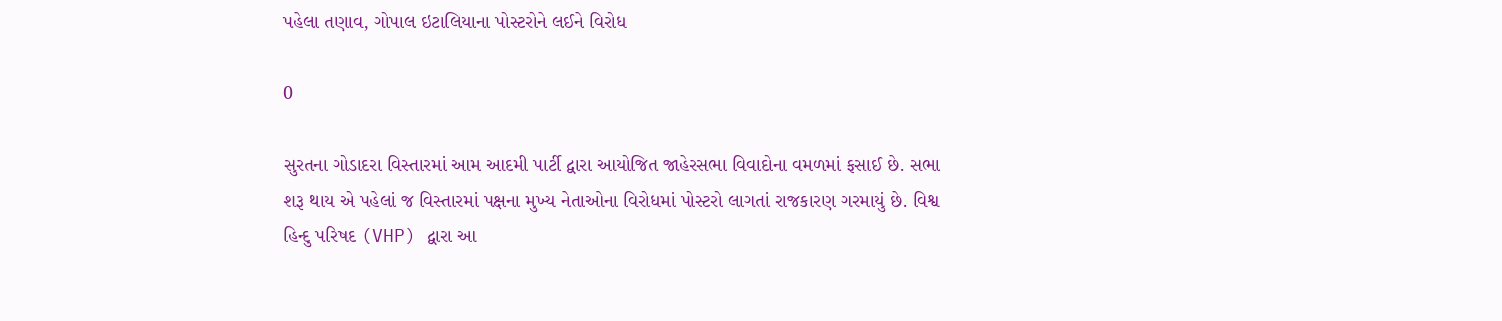પહેલા તણાવ, ગોપાલ ઇટાલિયાના પોસ્ટરોને લઈને વિરોધ

0

સુરતના ગોડાદરા વિસ્તારમાં આમ આદમી પાર્ટી દ્વારા આયોજિત જાહેરસભા વિવાદોના વમળમાં ફસાઈ છે. સભા શરૂ થાય એ પહેલાં જ વિસ્તારમાં પક્ષના મુખ્ય નેતાઓના વિરોધમાં પોસ્ટરો લાગતાં રાજકારણ ગરમાયું છે. વિશ્વ હિન્દુ પરિષદ (VHP) દ્વારા આ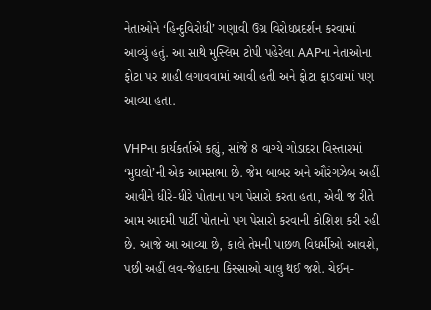નેતાઓને ‘હિન્દુવિરોધી’ ગણાવી ઉગ્ર વિરોધપ્રદર્શન કરવામાં આવ્યું હતું. આ સાથે મુસ્લિમ ટોપી પહેરેલા AAPના નેતાઓના ફોટા પર શાહી લગાવવામાં આવી હતી અને ફોટા ફાડવામાં પણ આવ્યા હતા.

VHPના કાર્યકર્તાએ કહ્યું, સાંજે 8 વાગ્યે ગોડાદરા વિસ્તારમાં ‘મુઘલો’ની એક આમસભા છે. જેમ બાબર અને ઔરંગઝેબ અહીં આવીને ધીરે-ધીરે પોતાના પગ પેસારો કરતા હતા, એવી જ રીતે આમ આદમી પાર્ટી પોતાનો પગ પેસારો કરવાની કોશિશ કરી રહી છે. આજે આ આવ્યા છે, કાલે તેમની પાછળ વિધર્મીઓ આવશે, પછી અહીં લવ-જેહાદના કિસ્સાઓ ચાલુ થઈ જશે. ચેઈન-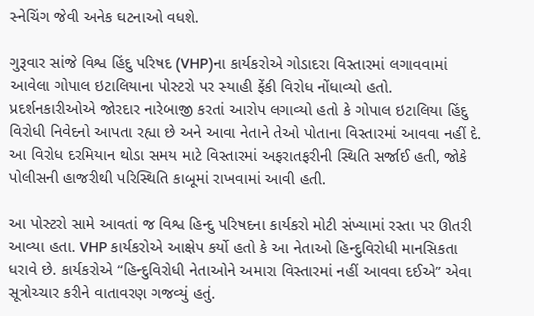સ્નેચિંગ જેવી અનેક ઘટનાઓ વધશે.

ગુરૂવાર સાંજે વિશ્વ હિંદુ પરિષદ (VHP)ના કાર્યકરોએ ગોડાદરા વિસ્તારમાં લગાવવામાં આવેલા ગોપાલ ઇટાલિયાના પોસ્ટરો પર સ્યાહી ફેંકી વિરોધ નોંધાવ્યો હતો. પ્રદર્શનકારીઓએ જોરદાર નારેબાજી કરતાં આરોપ લગાવ્યો હતો કે ગોપાલ ઇટાલિયા હિંદુ વિરોધી નિવેદનો આપતા રહ્યા છે અને આવા નેતાને તેઓ પોતાના વિસ્તારમાં આવવા નહીં દે. આ વિરોધ દરમિયાન થોડા સમય માટે વિસ્તારમાં અફરાતફરીની સ્થિતિ સર્જાઈ હતી, જોકે પોલીસની હાજરીથી પરિસ્થિતિ કાબૂમાં રાખવામાં આવી હતી.

આ પોસ્ટરો સામે આવતાં જ વિશ્વ હિન્દુ પરિષદના કાર્યકરો મોટી સંખ્યામાં રસ્તા પર ઊતરી આવ્યા હતા. VHP કાર્યકરોએ આક્ષેપ કર્યો હતો કે આ નેતાઓ હિન્દુવિરોધી માનસિકતા ધરાવે છે. કાર્યકરોએ “હિન્દુવિરોધી નેતાઓને અમારા વિસ્તારમાં નહીં આવવા દઈએ” એવા સૂત્રોચ્ચાર કરીને વાતાવરણ ગજવ્યું હતું.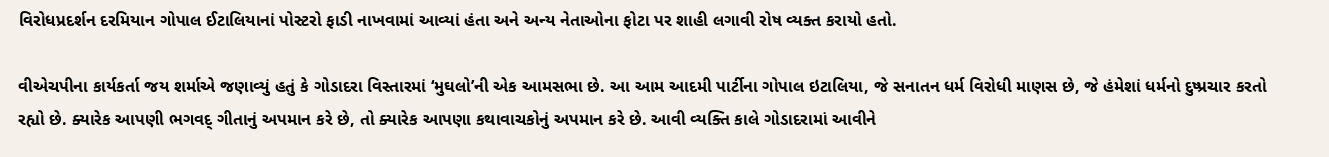વિરોધપ્રદર્શન દરમિયાન ગોપાલ ઈટાલિયાનાં પોસ્ટરો ફાડી નાખવામાં આવ્યાં હંતા અને અન્ય નેતાઓના ફોટા પર શાહી લગાવી રોષ વ્યક્ત કરાયો હતો.

વીએચપીના કાર્યકર્તા જય શર્માએ જણાવ્યું હતું કે ગોડાદરા વિસ્તારમાં ‘મુઘલો’ની એક આમસભા છે. આ આમ આદમી પાર્ટીના ગોપાલ ઇટાલિયા, જે સનાતન ધર્મ વિરોધી માણસ છે, જે હંમેશાં ધર્મનો દુષ્પ્રચાર કરતો રહ્યો છે. ક્યારેક આપણી ભગવદ્ ગીતાનું અપમાન કરે છે, તો ક્યારેક આપણા કથાવાચકોનું અપમાન કરે છે. આવી વ્યક્તિ કાલે ગોડાદરામાં આવીને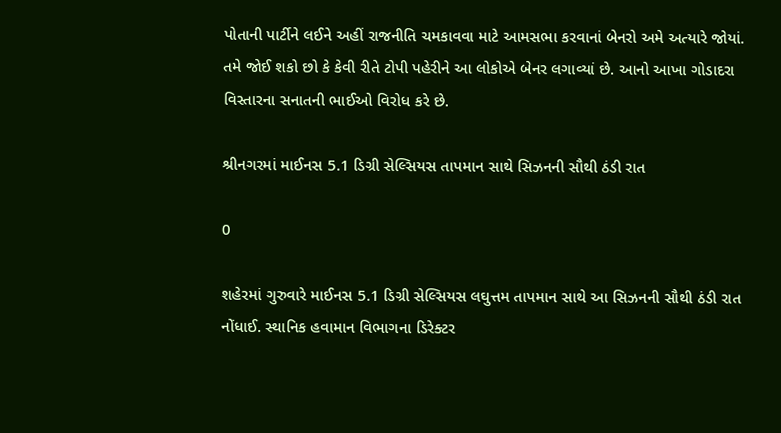પોતાની પાર્ટીને લઈને અહીં રાજનીતિ ચમકાવવા માટે આમસભા કરવાનાં બેનરો અમે અત્યારે જોયાં. તમે જોઈ શકો છો કે કેવી રીતે ટોપી પહેરીને આ લોકોએ બેનર લગાવ્યાં છે. આનો આખા ગોડાદરા વિસ્તારના સનાતની ભાઈઓ વિરોધ કરે છે.

શ્રીનગરમાં માઈનસ 5.1 ડિગ્રી સેલ્સિયસ તાપમાન સાથે સિઝનની સૌથી ઠંડી રાત

0

શહેરમાં ગુરુવારે માઈનસ 5.1 ડિગ્રી સેલ્સિયસ લઘુત્તમ તાપમાન સાથે આ સિઝનની સૌથી ઠંડી રાત નોંધાઈ. સ્થાનિક હવામાન વિભાગના ડિરેક્ટર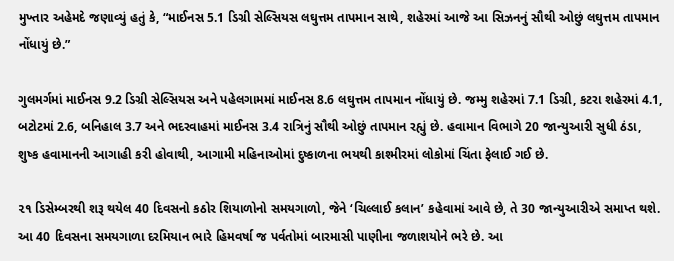મુખ્તાર અહેમદે જણાવ્યું હતું કે, “માઈનસ 5.1 ડિગ્રી સેલ્સિયસ લઘુત્તમ તાપમાન સાથે, શહેરમાં આજે આ સિઝનનું સૌથી ઓછું લઘુત્તમ તાપમાન નોંધાયું છે.”

ગુલમર્ગમાં માઈનસ 9.2 ડિગ્રી સેલ્સિયસ અને પહેલગામમાં માઈનસ 8.6 લઘુત્તમ તાપમાન નોંધાયું છે. જમ્મુ શહેરમાં 7.1 ડિગ્રી, કટરા શહેરમાં 4.1, બટોટમાં 2.6, બનિહાલ 3.7 અને ભદરવાહમાં માઈનસ 3.4 રાત્રિનું સૌથી ઓછું તાપમાન રહ્યું છે. હવામાન વિભાગે 20 જાન્યુઆરી સુધી ઠંડા, શુષ્ક હવામાનની આગાહી કરી હોવાથી, આગામી મહિનાઓમાં દુષ્કાળના ભયથી કાશ્મીરમાં લોકોમાં ચિંતા ફેલાઈ ગઈ છે.

૨૧ ડિસેમ્બરથી શરૂ થયેલ 40 દિવસનો કઠોર શિયાળોનો સમયગાળો, જેને ‘ચિલ્લાઈ કલાન’ કહેવામાં આવે છે, તે 30 જાન્યુઆરીએ સમાપ્ત થશે. આ 40 દિવસના સમયગાળા દરમિયાન ભારે હિમવર્ષા જ પર્વતોમાં બારમાસી પાણીના જળાશયોને ભરે છે. આ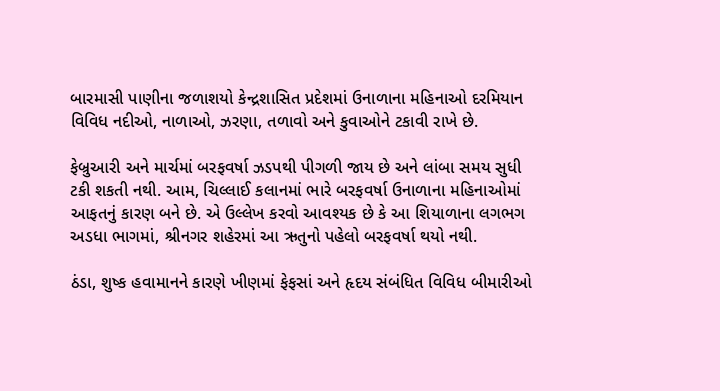બારમાસી પાણીના જળાશયો કેન્દ્રશાસિત પ્રદેશમાં ઉનાળાના મહિનાઓ દરમિયાન વિવિધ નદીઓ, નાળાઓ, ઝરણા, તળાવો અને કુવાઓને ટકાવી રાખે છે.

ફેબ્રુઆરી અને માર્ચમાં બરફવર્ષા ઝડપથી પીગળી જાય છે અને લાંબા સમય સુધી ટકી શકતી નથી. આમ, ચિલ્લાઈ કલાનમાં ભારે બરફવર્ષા ઉનાળાના મહિનાઓમાં આફતનું કારણ બને છે. એ ઉલ્લેખ કરવો આવશ્યક છે કે આ શિયાળાના લગભગ અડધા ભાગમાં, શ્રીનગર શહેરમાં આ ઋતુનો પહેલો બરફવર્ષા થયો નથી.

ઠંડા, શુષ્ક હવામાનને કારણે ખીણમાં ફેફસાં અને હૃદય સંબંધિત વિવિધ બીમારીઓ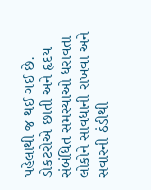પહેલાથી જ થઈ ગઈ છે. ડોકટરોએ છાતી અને હૃદય સંબંધિત સમસ્યાઓ ધરાવતા લોકોને સાવધાની રાખવા અને સવારની ઠંડીથી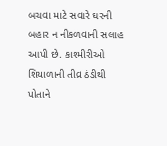બચવા માટે સવારે ઘરની બહાર ન નીકળવાની સલાહ આપી છે. કાશ્મીરીઓ શિયાળાની તીવ્ર ઠંડીથી પોતાને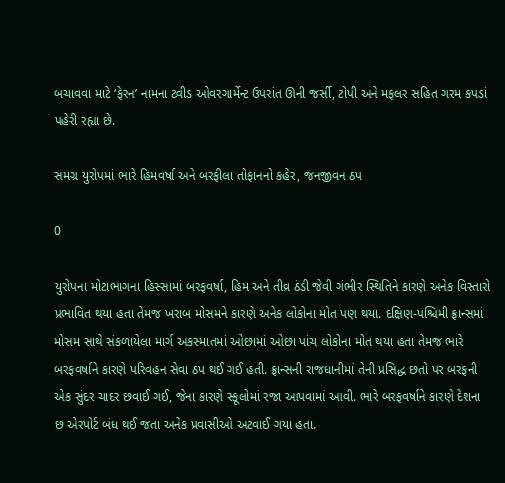બચાવવા માટે ‘ફેરન’ નામના ટ્વીડ ઓવરગાર્મેન્ટ ઉપરાંત ઊની જર્સી, ટોપી અને મફલર સહિત ગરમ કપડાં પહેરી રહ્યા છે.

સમગ્ર યુરોપમાં ભારે હિમવર્ષા અને બરફીલા તોફાનનો કહેર, જનજીવન ઠપ

0

યુરોપના મોટાભાગના હિસ્સામાં બરફવર્ષા, હિમ અને તીવ્ર ઠંડી જેવી ગંભીર સ્થિતિને કારણે અનેક વિસ્તારો પ્રભાવિત થયા હતા તેમજ ખરાબ મોસમને કારણે અનેક લોકોના મોત પણ થયા. દક્ષિણ-પશ્ચિમી ફ્રાન્સમાં મોસમ સાથે સંકળાયેલા માર્ગ અકસ્માતમાં ઓછામાં ઓછા પાંચ લોકોના મોત થયા હતા તેમજ ભારે બરફવર્ષાને કારણે પરિવહન સેવા ઠપ થઈ ગઈ હતી. ફ્રાન્સની રાજધાનીમાં તેની પ્રસિદ્ધ છતો પર બરફની એક સુંદર ચાદર છવાઈ ગઈ, જેના કારણે સ્કૂલોમાં રજા આપવામાં આવી. ભારે બરફવર્ષાને કારણે દેશના છ એરપોર્ટ બંધ થઈ જતા અનેક પ્રવાસીઓ અટવાઈ ગયા હતા.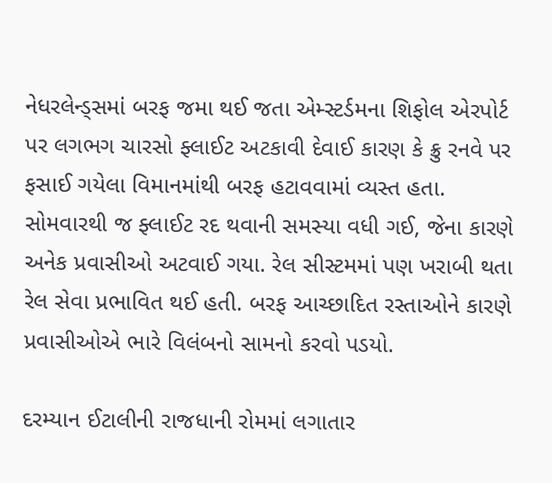નેધરલેન્ડ્સમાં બરફ જમા થઈ જતા એમ્સ્ટર્ડમના શિફોલ એરપોર્ટ પર લગભગ ચારસો ફ્લાઈટ અટકાવી દેવાઈ કારણ કે ક્રુ રનવે પર ફસાઈ ગયેલા વિમાનમાંથી બરફ હટાવવામાં વ્યસ્ત હતા. સોમવારથી જ ફ્લાઈટ રદ થવાની સમસ્યા વધી ગઈ, જેના કારણે અનેક પ્રવાસીઓ અટવાઈ ગયા. રેલ સીસ્ટમમાં પણ ખરાબી થતા રેલ સેવા પ્રભાવિત થઈ હતી. બરફ આચ્છાદિત રસ્તાઓને કારણે પ્રવાસીઓએ ભારે વિલંબનો સામનો કરવો પડયો.

દરમ્યાન ઈટાલીની રાજધાની રોમમાં લગાતાર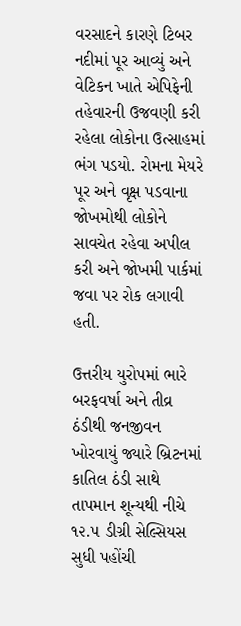વરસાદને કારણે ટિબર નદીમાં પૂર આવ્યું અને વેટિકન ખાતે એપિફેની તહેવારની ઉજવણી કરી રહેલા લોકોના ઉત્સાહમાં ભંગ પડયો. રોમના મેયરે પૂર અને વૃક્ષ પડવાના જોખમોથી લોકોને સાવચેત રહેવા અપીલ કરી અને જોખમી પાર્કમાં જવા પર રોક લગાવી હતી.

ઉત્તરીય યુરોપમાં ભારે બરફવર્ષા અને તીવ્ર ઠંડીથી જનજીવન ખોરવાયું જ્યારે બ્રિટનમાં કાતિલ ઠંડી સાથે તાપમાન શૂન્યથી નીચે ૧૨.૫ ડીગ્રી સેલ્સિયસ સુધી પહોંચી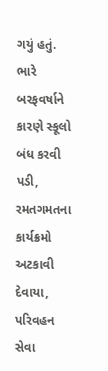ગયું હતું. ભારે બરફવર્ષાને કારણે સ્કૂલો બંધ કરવી પડી, રમતગમતના કાર્યક્રમો અટકાવી દેવાયા, પરિવહન સેવા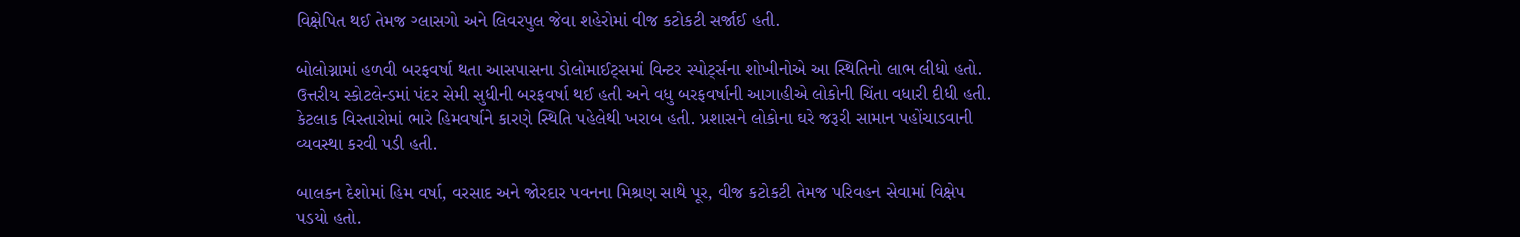વિક્ષેપિત થઈ તેમજ ગ્લાસગો અને લિવરપુલ જેવા શહેરોમાં વીજ કટોકટી સર્જાઈ હતી.

બોલોગ્નામાં હળવી બરફવર્ષા થતા આસપાસના ડોલોમાઈટ્સમાં વિન્ટર સ્પોર્ટ્સના શોખીનોએ આ સ્થિતિનો લાભ લીધો હતો. ઉત્તરીય સ્કોટલેન્ડમાં પંદર સેમી સુધીની બરફવર્ષા થઈ હતી અને વધુ બરફવર્ષાની આગાહીએ લોકોની ચિંતા વધારી દીધી હતી. કેટલાક વિસ્તારોમાં ભારે હિમવર્ષાને કારણે સ્થિતિ પહેલેથી ખરાબ હતી. પ્રશાસને લોકોના ઘરે જરૂરી સામાન પહોંચાડવાની વ્યવસ્થા કરવી પડી હતી.

બાલકન દેશોમાં હિમ વર્ષા, વરસાદ અને જોરદાર પવનના મિશ્રણ સાથે પૂર, વીજ કટોકટી તેમજ પરિવહન સેવામાં વિક્ષેપ પડયો હતો.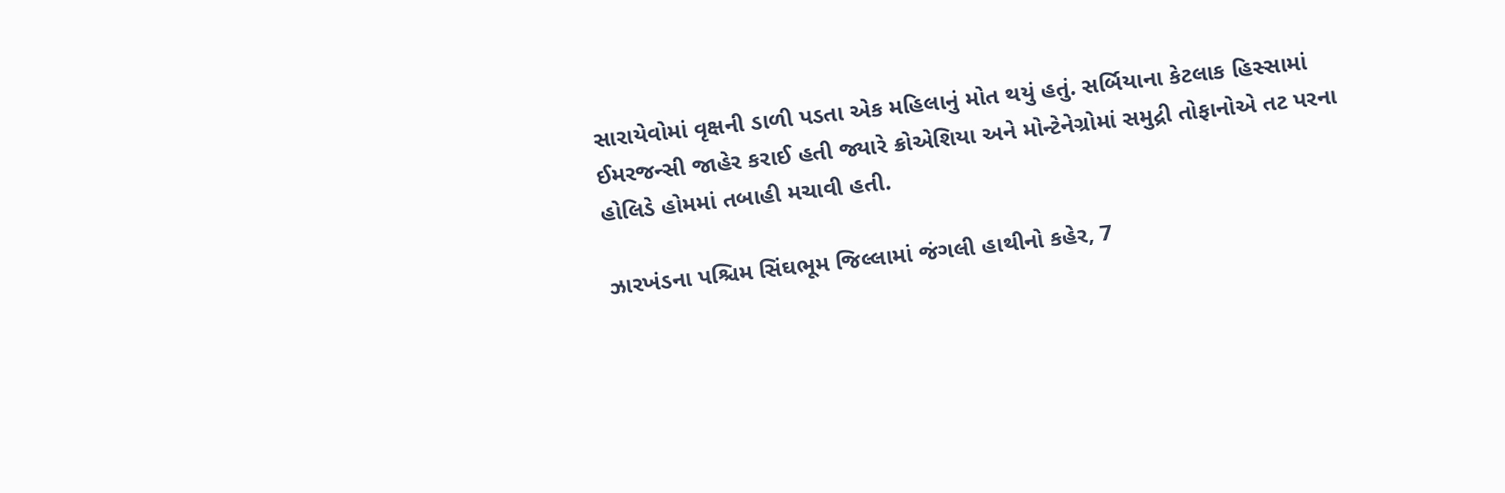સારાયેવોમાં વૃક્ષની ડાળી પડતા એક મહિલાનું મોત થયું હતું. સર્બિયાના કેટલાક હિસ્સામાં ઈમરજન્સી જાહેર કરાઈ હતી જ્યારે ક્રોએશિયા અને મોન્ટેનેગ્રોમાં સમુદ્રી તોફાનોએ તટ પરના હોલિડે હોમમાં તબાહી મચાવી હતી.

ઝારખંડના પશ્ચિમ સિંઘભૂમ જિલ્લામાં જંગલી હાથીનો કહેર, 7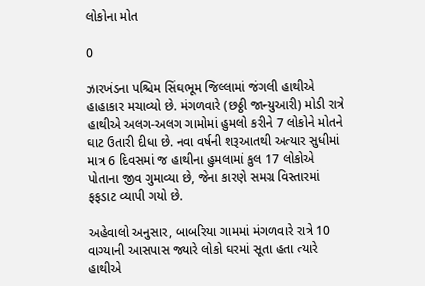લોકોના મોત

0

ઝારખંડના પશ્ચિમ સિંઘભૂમ જિલ્લામાં જંગલી હાથીએ હાહાકાર મચાવ્યો છે. મંગળવારે (છઠ્ઠી જાન્યુઆરી) મોડી રાત્રે હાથીએ અલગ-અલગ ગામોમાં હુમલો કરીને 7 લોકોને મોતને ઘાટ ઉતારી દીધા છે. નવા વર્ષની શરૂઆતથી અત્યાર સુધીમાં માત્ર 6 દિવસમાં જ હાથીના હુમલામાં કુલ 17 લોકોએ પોતાના જીવ ગુમાવ્યા છે, જેના કારણે સમગ્ર વિસ્તારમાં ફફડાટ વ્યાપી ગયો છે.

અહેવાલો અનુસાર, બાબરિયા ગામમાં મંગળવારે રાત્રે 10 વાગ્યાની આસપાસ જ્યારે લોકો ઘરમાં સૂતા હતા ત્યારે હાથીએ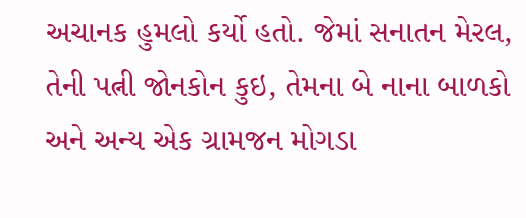અચાનક હુમલો કર્યો હતો. જેમાં સનાતન મેરલ, તેની પત્ની જોનકોન કુઇ, તેમના બે નાના બાળકો અને અન્ય એક ગ્રામજન મોગડા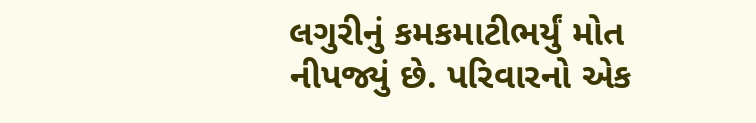લગુરીનું કમકમાટીભર્યું મોત નીપજ્યું છે. પરિવારનો એક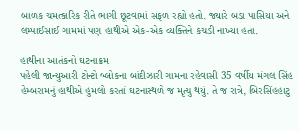બાળક ચમત્કારિક રીતે ભાગી છૂટવામાં સફળ રહ્યો હતો. જ્યારે બડા પાસિયા અને લમ્પાઈસાઈ ગામમાં પણ હાથીએ એક-એક વ્યક્તિને કચડી નાખ્યા હતા.

હાથીના આતંકનો ઘટનાક્રમ
પહેલી જાન્યુઆરી ટોન્ટો બ્લોકના બાંદીઝારી ગામના રહેવાસી 35 વર્ષીય મંગલ સિંહ હેમ્બરામનું હાથીએ હુમલો કરતાં ઘટનાસ્થળે જ મૃત્યુ થયું. તે જ રાત્રે, બિરસિંહહાટુ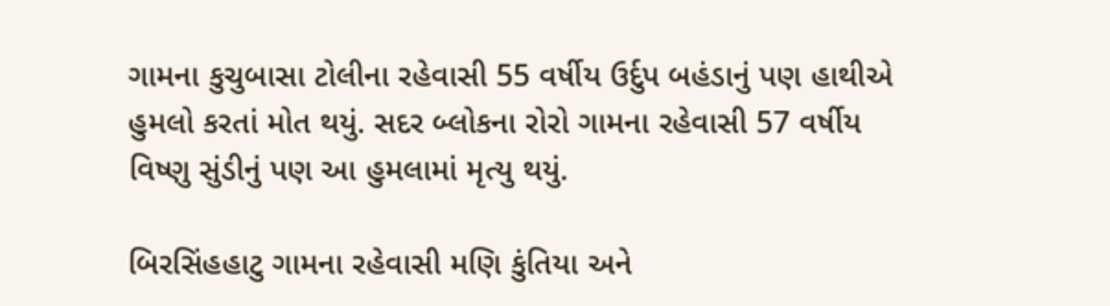ગામના કુચુબાસા ટોલીના રહેવાસી 55 વર્ષીય ઉર્દુપ બહંડાનું પણ હાથીએ હુમલો કરતાં મોત થયું. સદર બ્લોકના રોરો ગામના રહેવાસી 57 વર્ષીય વિષ્ણુ સુંડીનું પણ આ હુમલામાં મૃત્યુ થયું.

બિરસિંહહાટુ ગામના રહેવાસી મણિ કુંતિયા અને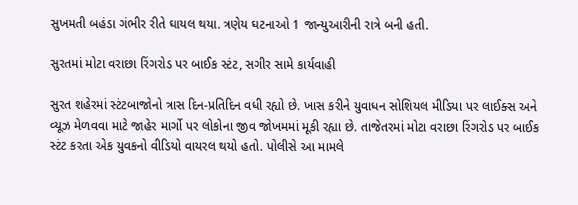સુખમતી બહંડા ગંભીર રીતે ઘાયલ થયા. ત્રણેય ઘટનાઓ 1 જાન્યુઆરીની રાત્રે બની હતી.

સુરતમાં મોટા વરાછા રિંગરોડ પર બાઈક સ્ટંટ, સગીર સામે કાર્યવાહી

સુરત શહેરમાં સ્ટંટબાજોનો ત્રાસ દિન-પ્રતિદિન વધી રહ્યો છે. ખાસ કરીને યુવાધન સોશિયલ મીડિયા પર લાઈક્સ અને વ્યૂઝ મેળવવા માટે જાહેર માર્ગો પર લોકોના જીવ જોખમમાં મૂકી રહ્યા છે. તાજેતરમાં મોટા વરાછા રિંગરોડ પર બાઈક સ્ટંટ કરતા એક યુવકનો વીડિયો વાયરલ થયો હતો. પોલીસે આ મામલે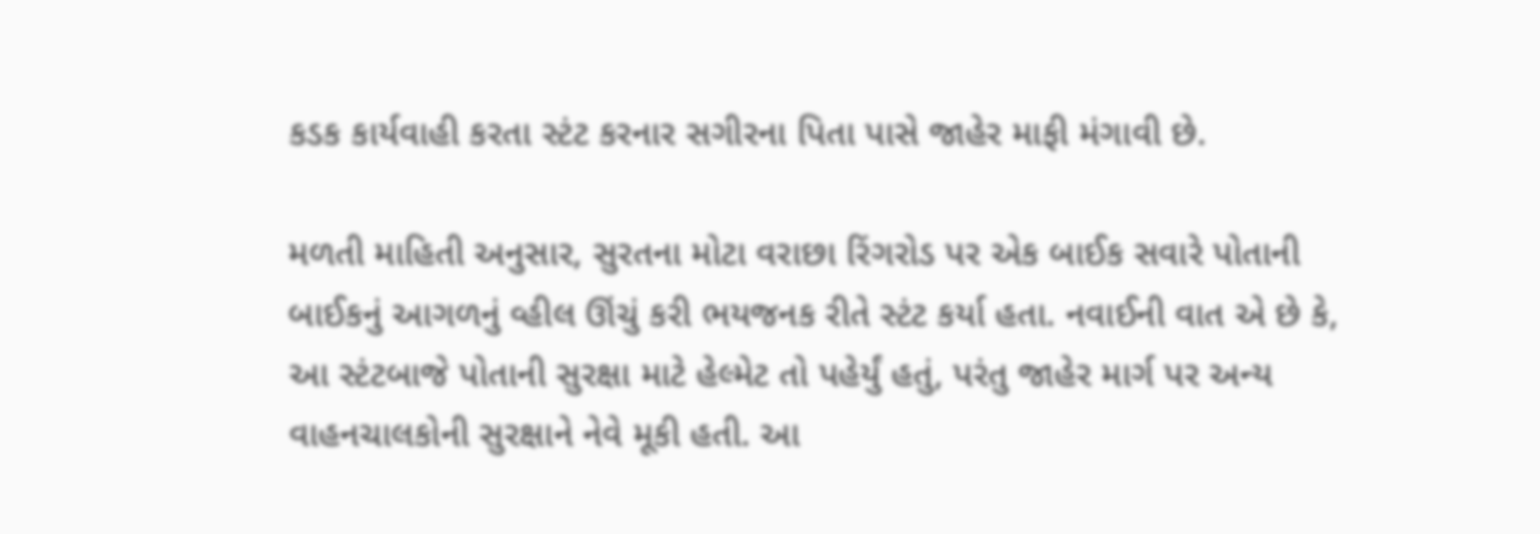કડક કાર્યવાહી કરતા સ્ટંટ કરનાર સગીરના પિતા પાસે જાહેર માફી મંગાવી છે.

મળતી માહિતી અનુસાર, સુરતના મોટા વરાછા રિંગરોડ પર એક બાઈક સવારે પોતાની બાઈકનું આગળનું વ્હીલ ઊંચું કરી ભયજનક રીતે સ્ટંટ કર્યા હતા. નવાઈની વાત એ છે કે, આ સ્ટંટબાજે પોતાની સુરક્ષા માટે હેલ્મેટ તો પહેર્યું હતું, પરંતુ જાહેર માર્ગ પર અન્ય વાહનચાલકોની સુરક્ષાને નેવે મૂકી હતી. આ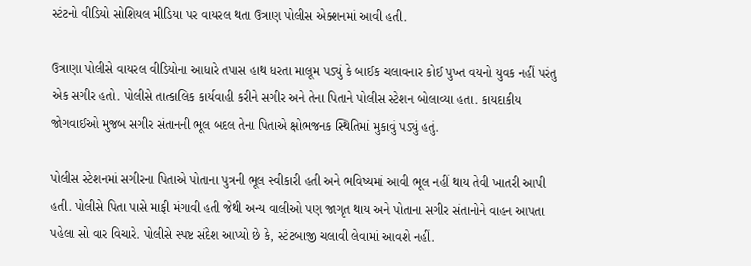સ્ટંટનો વીડિયો સોશિયલ મીડિયા પર વાયરલ થતા ઉત્રાણ પોલીસ એક્શનમાં આવી હતી.

ઉત્રાણા પોલીસે વાયરલ વીડિયોના આધારે તપાસ હાથ ધરતા માલૂમ પડ્યું કે બાઈક ચલાવનાર કોઈ પુખ્ત વયનો યુવક નહીં પરંતુ એક સગીર હતો. પોલીસે તાત્કાલિક કાર્યવાહી કરીને સગીર અને તેના પિતાને પોલીસ સ્ટેશન બોલાવ્યા હતા. કાયદાકીય જોગવાઈઓ મુજબ સગીર સંતાનની ભૂલ બદલ તેના પિતાએ ક્ષોભજનક સ્થિતિમાં મુકાવું પડ્યું હતું.

પોલીસ સ્ટેશનમાં સગીરના પિતાએ પોતાના પુત્રની ભૂલ સ્વીકારી હતી અને ભવિષ્યમાં આવી ભૂલ નહીં થાય તેવી ખાતરી આપી હતી. પોલીસે પિતા પાસે માફી મંગાવી હતી જેથી અન્ય વાલીઓ પણ જાગૃત થાય અને પોતાના સગીર સંતાનોને વાહન આપતા પહેલા સો વાર વિચારે. પોલીસે સ્પષ્ટ સંદેશ આપ્યો છે કે, સ્ટંટબાજી ચલાવી લેવામાં આવશે નહીં.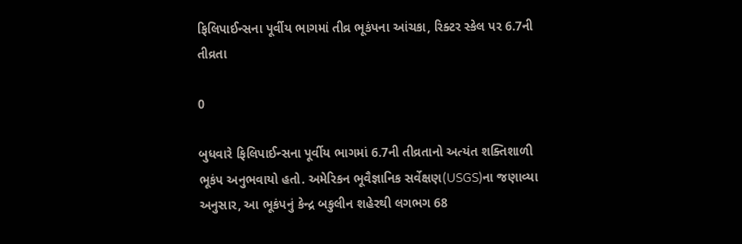ફિલિપાઈન્સના પૂર્વીય ભાગમાં તીવ્ર ભૂકંપના આંચકા, રિક્ટર સ્કેલ પર 6.7ની તીવ્રતા

0

બુધવારે ફિલિપાઈન્સના પૂર્વીય ભાગમાં 6.7ની તીવ્રતાનો અત્યંત શક્તિશાળી ભૂકંપ અનુભવાયો હતો. અમેરિકન ભૂવૈજ્ઞાનિક સર્વેક્ષણ(USGS)ના જણાવ્યા અનુસાર, આ ભૂકંપનું કેન્દ્ર બકુલીન શહેરથી લગભગ 68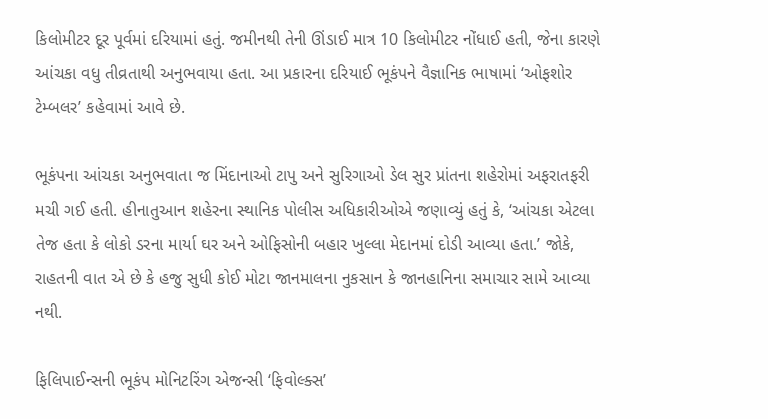કિલોમીટર દૂર પૂર્વમાં દરિયામાં હતું. જમીનથી તેની ઊંડાઈ માત્ર 10 કિલોમીટર નોંધાઈ હતી, જેના કારણે આંચકા વધુ તીવ્રતાથી અનુભવાયા હતા. આ પ્રકારના દરિયાઈ ભૂકંપને વૈજ્ઞાનિક ભાષામાં ‘ઓફશોર ટેમ્બલર’ કહેવામાં આવે છે.

ભૂકંપના આંચકા અનુભવાતા જ મિંદાનાઓ ટાપુ અને સુરિગાઓ ડેલ સુર પ્રાંતના શહેરોમાં અફરાતફરી મચી ગઈ હતી. હીનાતુઆન શહેરના સ્થાનિક પોલીસ અધિકારીઓએ જણાવ્યું હતું કે, ‘આંચકા એટલા તેજ હતા કે લોકો ડરના માર્યા ઘર અને ઓફિસોની બહાર ખુલ્લા મેદાનમાં દોડી આવ્યા હતા.’ જોકે, રાહતની વાત એ છે કે હજુ સુધી કોઈ મોટા જાનમાલના નુકસાન કે જાનહાનિના સમાચાર સામે આવ્યા નથી.

ફિલિપાઈન્સની ભૂકંપ મોનિટરિંગ એજન્સી ‘ફિવોલ્ક્સ’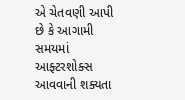એ ચેતવણી આપી છે કે આગામી સમયમાં આફ્ટરશોક્સ આવવાની શક્યતા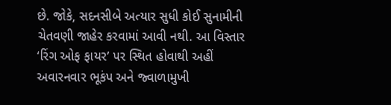છે. જોકે, સદનસીબે અત્યાર સુધી કોઈ સુનામીની ચેતવણી જાહેર કરવામાં આવી નથી. આ વિસ્તાર ‘રિંગ ઓફ ફાયર’ પર સ્થિત હોવાથી અહીં અવારનવાર ભૂકંપ અને જ્વાળામુખી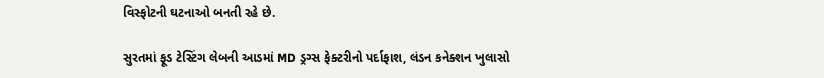વિસ્ફોટની ઘટનાઓ બનતી રહે છે.

સુરતમાં ફૂડ ટેસ્ટિંગ લેબની આડમાં MD ડ્રગ્સ ફેક્ટરીનો પર્દાફાશ, લંડન કનેક્શન ખુલાસો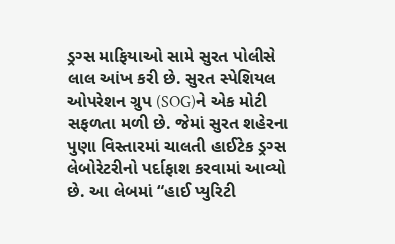ડ્રગ્સ માફિયાઓ સામે સુરત પોલીસે લાલ આંખ કરી છે. સુરત સ્પેશિયલ ઓપરેશન ગ્રુપ (SOG)ને એક મોટી સફળતા મળી છે. જેમાં સુરત શહેરના પુણા વિસ્તારમાં ચાલતી હાઈટેક ડ્રગ્સ લેબોરેટરીનો પર્દાફાશ કરવામાં આવ્યો છે. આ લેબમાં “હાઈ પ્યુરિટી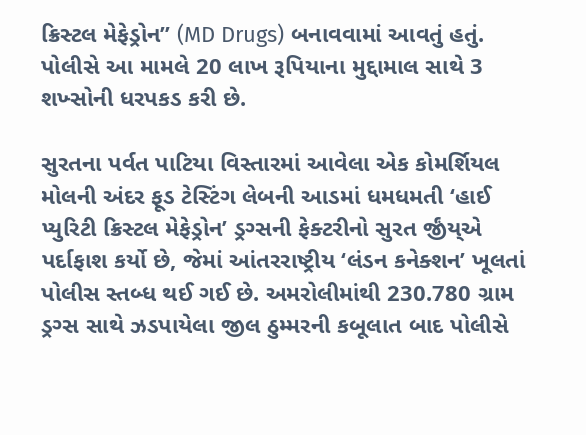ક્રિસ્ટલ મેફેડ્રોન” (MD Drugs) બનાવવામાં આવતું હતું. પોલીસે આ મામલે 20 લાખ રૂપિયાના મુદ્દામાલ સાથે 3 શખ્સોની ધરપકડ કરી છે.

સુરતના પર્વત પાટિયા વિસ્તારમાં આવેલા એક કોમર્શિયલ મોલની અંદર ફૂડ ટેસ્ટિંગ લેબની આડમાં ધમધમતી ‘હાઈ પ્યુરિટી ક્રિસ્ટલ મેફેડ્રોન’ ડ્રગ્સની ફેક્ટરીનો સુરત ર્જીંય્એ પર્દાફાશ કર્યો છે, જેમાં આંતરરાષ્ટ્રીય ‘લંડન કનેક્શન’ ખૂલતાં પોલીસ સ્તબ્ધ થઈ ગઈ છે. અમરોલીમાંથી 230.780 ગ્રામ ડ્રગ્સ સાથે ઝડપાયેલા જીલ ઠુમ્મરની કબૂલાત બાદ પોલીસે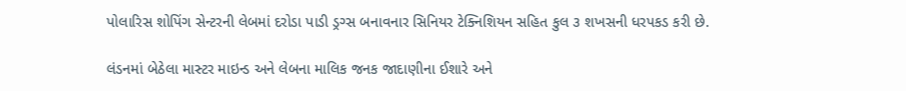પોલારિસ શોપિંગ સેન્ટરની લેબમાં દરોડા પાડી ડ્રગ્સ બનાવનાર સિનિયર ટેક્નિશિયન સહિત કુલ ૩ શખસની ધરપકડ કરી છે.

લંડનમાં બેઠેલા માસ્ટર માઇન્ડ અને લેબના માલિક જનક જાદાણીના ઈશારે અને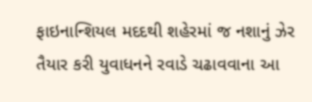ફાઇનાન્શિયલ મદદથી શહેરમાં જ નશાનું ઝેર તૈયાર કરી યુવાધનને રવાડે ચઢાવવાના આ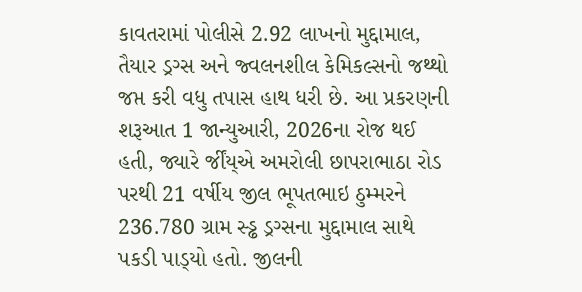કાવતરામાં પોલીસે 2.92 લાખનો મુદ્દામાલ, તૈયાર ડ્રગ્સ અને જ્વલનશીલ કેમિકલ્સનો જથ્થો જપ્ત કરી વધુ તપાસ હાથ ધરી છે. આ પ્રકરણની શરૂઆત 1 જાન્યુઆરી, 2026ના રોજ થઈ હતી, જ્યારે ર્જીંય્એ અમરોલી છાપરાભાઠા રોડ પરથી 21 વર્ષીય જીલ ભૂપતભાઇ ઠુમ્મરને 236.780 ગ્રામ સ્ડ્ઢ ડ્રગ્સના મુદ્દામાલ સાથે પકડી પાડ્‌યો હતો. જીલની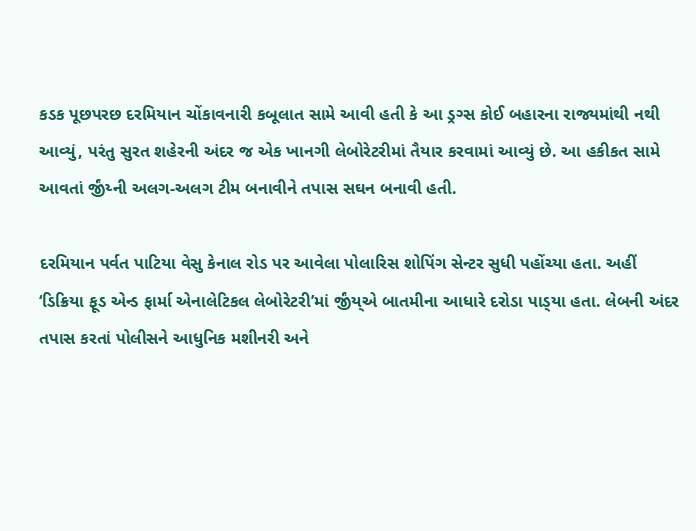કડક પૂછપરછ દરમિયાન ચોંકાવનારી કબૂલાત સામે આવી હતી કે આ ડ્રગ્સ કોઈ બહારના રાજ્યમાંથી નથી આવ્યું, પરંતુ સુરત શહેરની અંદર જ એક ખાનગી લેબોરેટરીમાં તૈયાર કરવામાં આવ્યું છે. આ હકીકત સામે આવતાં ર્જીંય્ની અલગ-અલગ ટીમ બનાવીને તપાસ સઘન બનાવી હતી.

દરમિયાન પર્વત પાટિયા વેસુ કેનાલ રોડ પર આવેલા પોલારિસ શોપિંગ સેન્ટર સુધી પહોંચ્યા હતા. અહીં ‘ડિક્રિયા ફૂડ એન્ડ ફાર્મા એનાલેટિકલ લેબોરેટરી’માં ર્જીંય્એ બાતમીના આધારે દરોડા પાડ્‌યા હતા. લેબની અંદર તપાસ કરતાં પોલીસને આધુનિક મશીનરી અને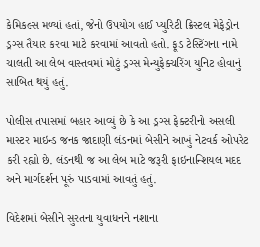કેમિકલ્સ મળ્યાં હતાં, જેનો ઉપયોગ હાઈ પ્યુરિટી ક્રિસ્ટલ મેફેડ્રોન ડ્રગ્સ તૈયાર કરવા માટે કરવામાં આવતો હતો. ફૂડ ટેસ્ટિંગના નામે ચાલતી આ લેબ વાસ્તવમાં મોટું ડ્રગ્સ મેન્યુફેક્ચરિંગ યુનિટ હોવાનું સાબિત થયું હતું.

પોલીસ તપાસમાં બહાર આવ્યું છે કે આ ડ્રગ્સ ફેક્ટરીનો અસલી માસ્ટર માઇન્ડ જનક જાદાણી લંડનમાં બેસીને આખું નેટવર્ક ઓપરેટ કરી રહ્યો છે. લંડનથી જ આ લેબ માટે જરૂરી ફાઇનાન્શિયલ મદદ અને માર્ગદર્શન પૂરું પાડવામાં આવતું હતું.

વિદેશમાં બેસીને સુરતના યુવાધનને નશાના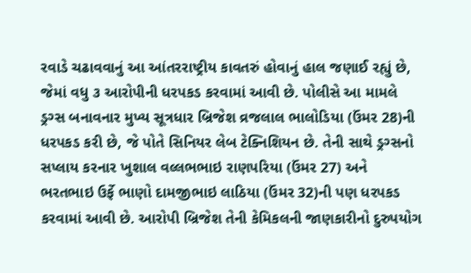રવાડે ચઢાવવાનું આ આંતરરાષ્ટ્રીય કાવતરું હોવાનું હાલ જણાઈ રહ્યું છે, જેમાં વધુ ૩ આરોપીની ધરપકડ કરવામાં આવી છે. પોલીસે આ મામલે ડ્રગ્સ બનાવનાર મુખ્ય સૂત્રધાર બ્રિજેશ વ્રજલાલ ભાલોડિયા (ઉંમર 28)ની ધરપકડ કરી છે, જે પોતે સિનિયર લેબ ટેક્નિશિયન છે. તેની સાથે ડ્રગ્સનો સપ્લાય કરનાર ખુશાલ વલ્લભભાઇ રાણપરિયા (ઉંમર 27) અને ભરતભાઇ ઉર્ફે ભાણો દામજીભાઇ લાઠિયા (ઉંમર 32)ની પણ ધરપકડ કરવામાં આવી છે. આરોપી બ્રિજેશ તેની કેમિકલની જાણકારીનો દુરુપયોગ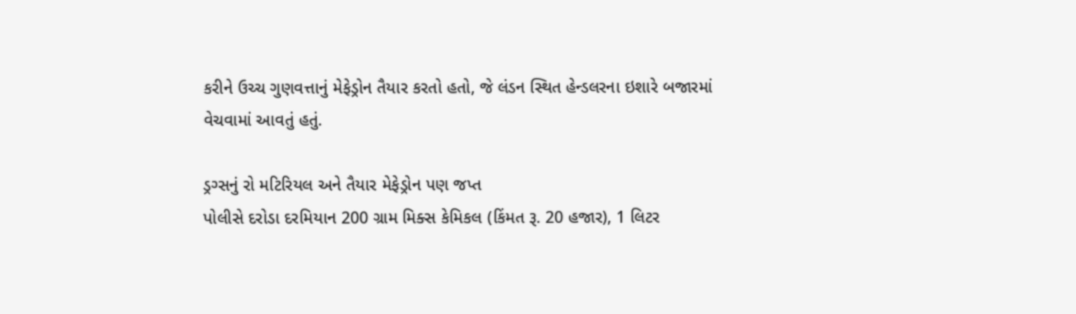કરીને ઉચ્ચ ગુણવત્તાનું મેફેડ્રોન તૈયાર કરતો હતો, જે લંડન સ્થિત હેન્ડલરના ઇશારે બજારમાં વેચવામાં આવતું હતું.

ડ્રગ્સનું રો મટિરિયલ અને તૈયાર મેફેડ્રોન પણ જપ્ત
પોલીસે દરોડા દરમિયાન 200 ગ્રામ મિક્સ કેમિકલ (કિંમત રૂ. 20 હજાર), 1 લિટર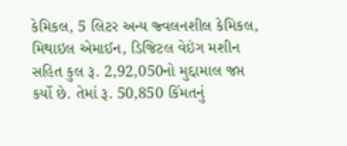કેમિકલ, 5 લિટર અન્ય જ્વલનશીલ કેમિકલ, મિથાઇલ એમાઈન, ડિજિટલ વેઇંગ મશીન સહિત કુલ રૂ. 2,92,050નો મુદ્દામાલ જપ્ત કર્યો છે. તેમાં રૂ. 50,850 કિંમતનું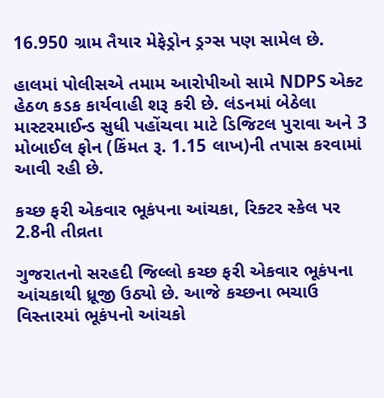16.950 ગ્રામ તૈયાર મેફેડ્રોન ડ્રગ્સ પણ સામેલ છે.

હાલમાં પોલીસએ તમામ આરોપીઓ સામે NDPS એક્ટ હેઠળ કડક કાર્યવાહી શરૂ કરી છે. લંડનમાં બેઠેલા માસ્ટરમાઈન્ડ સુધી પહોંચવા માટે ડિજિટલ પુરાવા અને 3 મોબાઈલ ફોન (કિંમત રૂ. 1.15 લાખ)ની તપાસ કરવામાં આવી રહી છે.

કચ્છ ફરી એકવાર ભૂકંપના આંચકા, રિક્ટર સ્કેલ પર 2.8ની તીવ્રતા

ગુજરાતનો સરહદી જિલ્લો કચ્છ ફરી એકવાર ભૂકંપના આંચકાથી ધ્રૂજી ઉઠ્યો છે. આજે કચ્છના ભચાઉ વિસ્તારમાં ભૂકંપનો આંચકો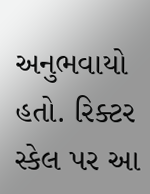અનુભવાયો હતો. રિક્ટર સ્કેલ પર આ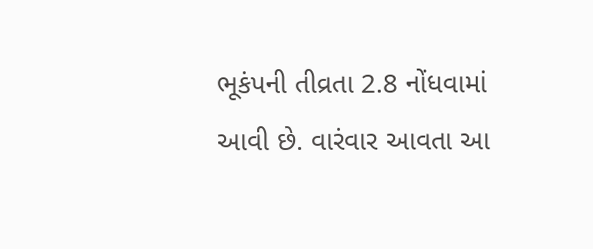ભૂકંપની તીવ્રતા 2.8 નોંધવામાં આવી છે. વારંવાર આવતા આ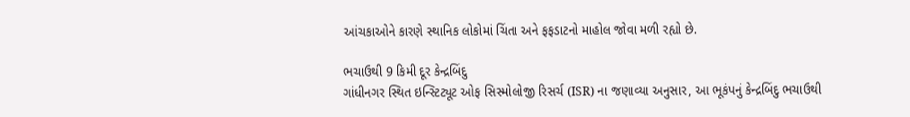આંચકાઓને કારણે સ્થાનિક લોકોમાં ચિંતા અને ફફડાટનો માહોલ જોવા મળી રહ્યો છે.

ભચાઉથી 9 કિમી દૂર કેન્દ્રબિંદુ
ગાંધીનગર સ્થિત ઇન્સ્ટિટ્યૂટ ઓફ સિસ્મોલોજી રિસર્ચ (ISR) ના જણાવ્યા અનુસાર, આ ભૂકંપનું કેન્દ્રબિંદુ ભચાઉથી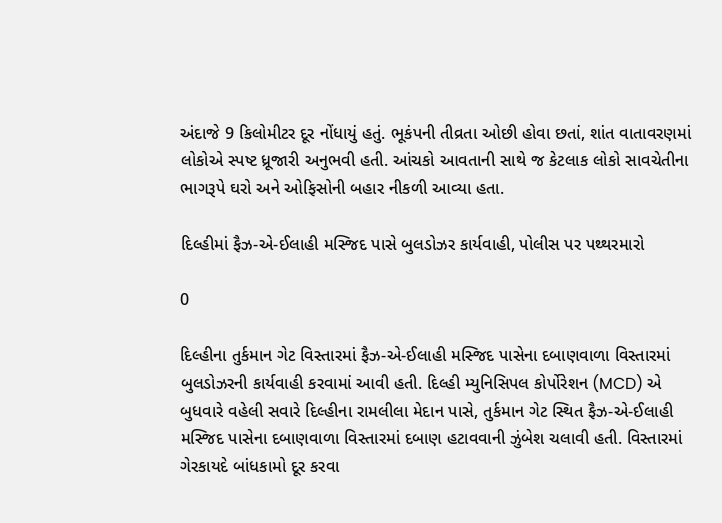અંદાજે 9 કિલોમીટર દૂર નોંધાયું હતું. ભૂકંપની તીવ્રતા ઓછી હોવા છતાં, શાંત વાતાવરણમાં લોકોએ સ્પષ્ટ ધ્રૂજારી અનુભવી હતી. આંચકો આવતાની સાથે જ કેટલાક લોકો સાવચેતીના ભાગરૂપે ઘરો અને ઓફિસોની બહાર નીકળી આવ્યા હતા.

દિલ્હીમાં ફૈઝ-એ-ઈલાહી મસ્જિદ પાસે બુલડોઝર કાર્યવાહી, પોલીસ પર પથ્થરમારો

0

દિલ્હીના તુર્કમાન ગેટ વિસ્તારમાં ફૈઝ-એ-ઈલાહી મસ્જિદ પાસેના દબાણવાળા વિસ્તારમાં બુલડોઝરની કાર્યવાહી કરવામાં આવી હતી. દિલ્હી મ્યુનિસિપલ કોર્પોરેશન (MCD) એ બુધવારે વહેલી સવારે દિલ્હીના રામલીલા મેદાન પાસે, તુર્કમાન ગેટ સ્થિત ફૈઝ-એ-ઈલાહી મસ્જિદ પાસેના દબાણવાળા વિસ્તારમાં દબાણ હટાવવાની ઝુંબેશ ચલાવી હતી. વિસ્તારમાં ગેરકાયદે બાંધકામો દૂર કરવા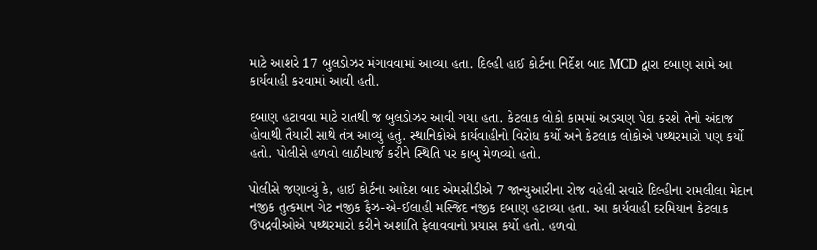માટે આશરે 17 બુલડોઝર મંગાવવામાં આવ્યા હતા. દિલ્હી હાઈ કોર્ટના નિર્દેશ બાદ MCD દ્વારા દબાણ સામે આ કાર્યવાહી કરવામાં આવી હતી.

દબાણ હટાવવા માટે રાતથી જ બુલડોઝર આવી ગયા હતા. કેટલાક લોકો કામમાં અડચણ પેદા કરશે તેનો અંદાજ હોવાથી તૈયારી સાથે તંત્ર આવ્યું હતું. સ્થાનિકોએ કાર્યવાહીનો વિરોધ કર્યો અને કેટલાક લોકોએ પથ્થરમારો પણ કર્યો હતો. પોલીસે હળવો લાઠીચાર્જ કરીને સ્થિતિ પર કાબુ મેળવ્યો હતો.

પોલીસે જણાવ્યું કે, હાઈ કોર્ટના આદેશ બાદ એમસીડીએ 7 જાન્યુઆરીના રોજ વહેલી સવારે દિલ્હીના રામલીલા મેદાન નજીક તુત્કમાન ગેટ નજીક ફૈઝ-એ-ઈલાહી મસ્જિદ નજીક દબાણ હટાવ્યા હતા. આ કાર્યવાહી દરમિયાન કેટલાક ઉપદ્રવીઓએ પથ્થરમારો કરીને અશાંતિ ફેલાવવાનો પ્રયાસ કર્યો હતો. હળવો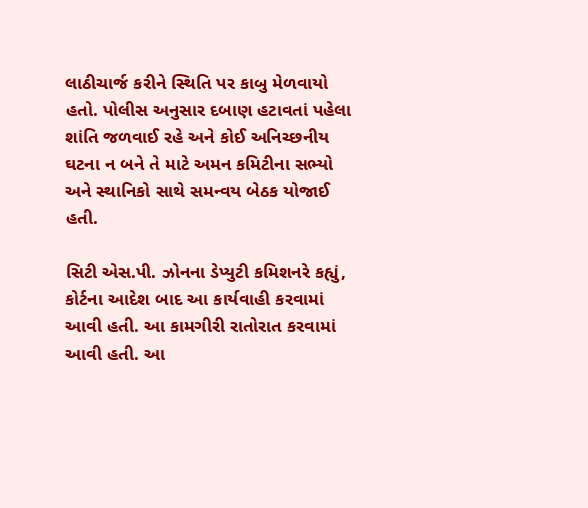લાઠીચાર્જ કરીને સ્થિતિ પર કાબુ મેળવાયો હતો. પોલીસ અનુસાર દબાણ હટાવતાં પહેલા શાંતિ જળવાઈ રહે અને કોઈ અનિચ્છનીય ઘટના ન બને તે માટે અમન કમિટીના સભ્યો અને સ્થાનિકો સાથે સમન્વય બેઠક યોજાઈ હતી.

સિટી એસ.પી. ઝોનના ડેપ્યુટી કમિશનરે કહ્યું, કોર્ટના આદેશ બાદ આ કાર્યવાહી કરવામાં આવી હતી. આ કામગીરી રાતોરાત કરવામાં આવી હતી. આ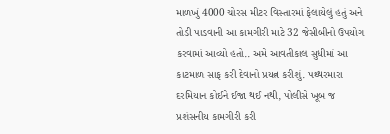માળખું 4000 ચોરસ મીટર વિસ્તારમાં ફેલાયેલું હતું અને તોડી પાડવાની આ કામગીરી માટે 32 જેસીબીનો ઉપયોગ કરવામાં આવ્યો હતો.. અમે આવતીકાલ સુધીમાં આ કાટમાળ સાફ કરી દેવાનો પ્રયત્ન કરીશું. પથ્થરમારા દરમિયાન કોઈને ઈજા થઈ નથી, પોલીસે ખૂબ જ પ્રશંસનીય કામગીરી કરી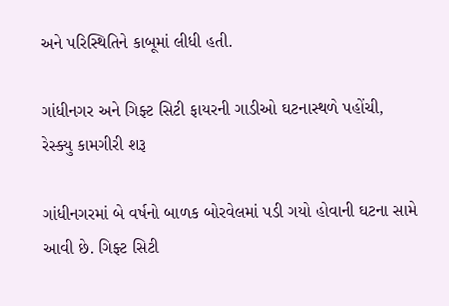અને પરિસ્થિતિને કાબૂમાં લીધી હતી.

ગાંધીનગર અને ગિફ્ટ સિટી ફાયરની ગાડીઓ ઘટનાસ્થળે પહોંચી, રેસ્ક્યુ કામગીરી શરૂ

ગાંધીનગરમાં બે વર્ષનો બાળક બોરવેલમાં પડી ગયો હોવાની ઘટના સામે આવી છે. ગિફ્ટ સિટી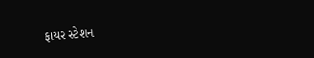ફાયર સ્ટેશન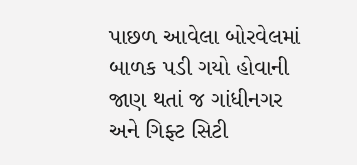પાછળ આવેલા બોરવેલમાં બાળક પડી ગયો હોવાની જાણ થતાં જ ગાંધીનગર અને ગિફ્ટ સિટી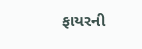ફાયરની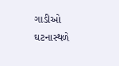ગાડીઓ ઘટનાસ્થળે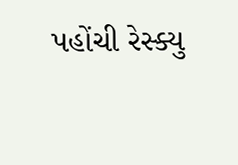પહોંચી રેસ્ક્યુ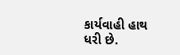કાર્યવાહી હાથ ધરી છે.